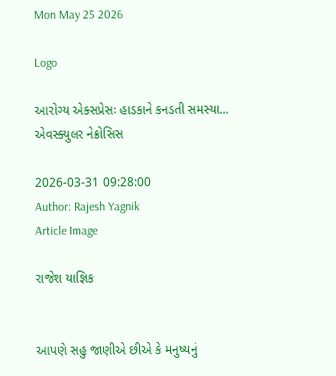Mon May 25 2026

Logo

આરોગ્ય એક્સપ્રેસઃ હાડકાને કનડતી સમસ્યા... એવસ્ક્યુલર નેક્રોસિસ

2026-03-31 09:28:00
Author: Rajesh Yagnik
Article Image

રાજેશ યાજ્ઞિક


આપણે સહુ જાણીએ છીએ કે મનુષ્યનું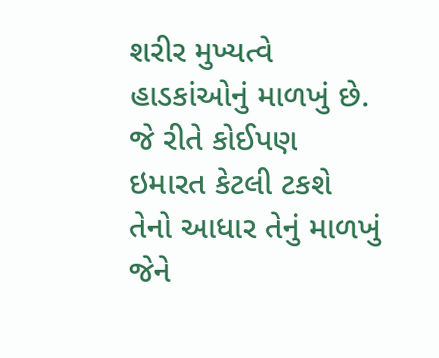શરીર મુખ્યત્વે હાડકાંઓનું માળખું છે. જે રીતે કોઈપણ ઇમારત કેટલી ટકશે તેનો આધાર તેનું માળખું જેને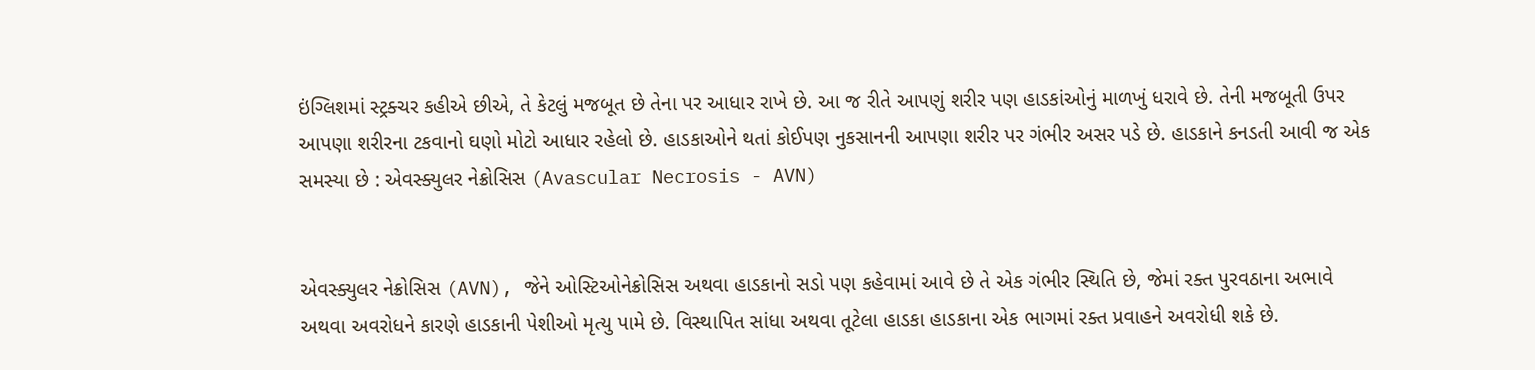ઇંગ્લિશમાં સ્ટ્રક્ચર કહીએ છીએ, તે કેટલું મજબૂત છે તેના પર આધાર રાખે છે. આ જ રીતે આપણું શરીર પણ હાડકાંઓનું માળખું ધરાવે છે. તેની મજબૂતી ઉપર આપણા શરીરના ટકવાનો ઘણો મોટો આધાર રહેલો છે. હાડકાઓને થતાં કોઈપણ નુકસાનની આપણા શરીર પર ગંભીર અસર પડે છે. હાડકાને કનડતી આવી જ એક સમસ્યા છે : એવસ્ક્યુલર નેક્રોસિસ (Avascular Necrosis - AVN)


એવસ્ક્યુલર નેક્રોસિસ (AVN), જેને ઓસ્ટિઓનેક્રોસિસ અથવા હાડકાનો સડો પણ કહેવામાં આવે છે તે એક ગંભીર સ્થિતિ છે, જેમાં રક્ત પુરવઠાના અભાવે અથવા અવરોધને કારણે હાડકાની પેશીઓ મૃત્યુ પામે છે. વિસ્થાપિત સાંધા અથવા તૂટેલા હાડકા હાડકાના એક ભાગમાં રક્ત પ્રવાહને અવરોધી શકે છે.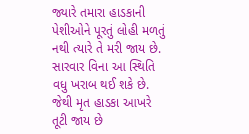જ્યારે તમારા હાડકાની પેશીઓને પૂરતું લોહી મળતું નથી ત્યારે તે મરી જાય છે. સારવાર વિના આ સ્થિતિ વધુ ખરાબ થઈ શકે છે. જેથી મૃત હાડકા આખરે તૂટી જાય છે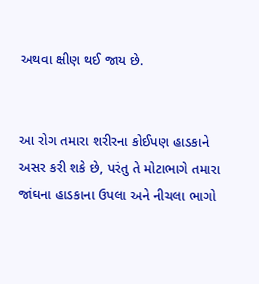અથવા ક્ષીણ થઈ જાય છે.


આ રોગ તમારા શરીરના કોઈપણ હાડકાને અસર કરી શકે છે, પરંતુ તે મોટાભાગે તમારા જાંઘના હાડકાના ઉપલા અને નીચલા ભાગો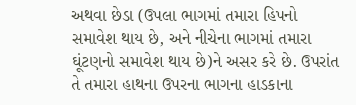અથવા છેડા (ઉપલા ભાગમાં તમારા હિપનો સમાવેશ થાય છે, અને નીચેના ભાગમાં તમારા ઘૂંટણનો સમાવેશ થાય છે)ને અસર કરે છે. ઉપરાંત તે તમારા હાથના ઉપરના ભાગના હાડકાના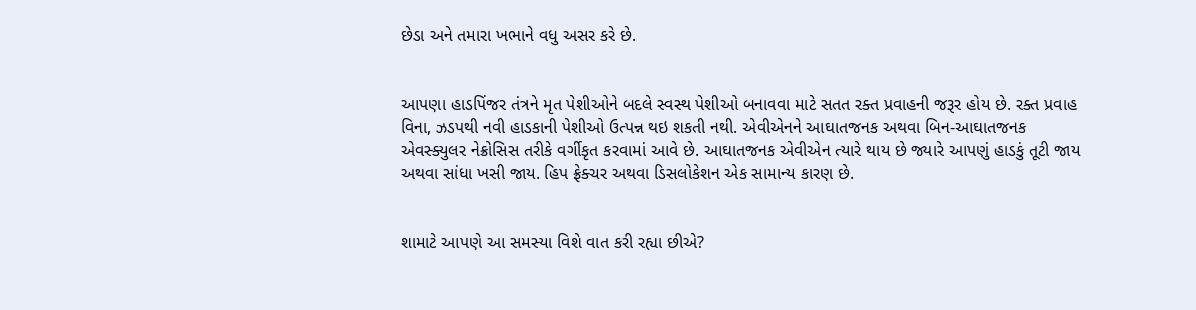છેડા અને તમારા ખભાને વધુ અસર કરે છે.


આપણા હાડપિંજર તંત્રને મૃત પેશીઓને બદલે સ્વસ્થ પેશીઓ બનાવવા માટે સતત રક્ત પ્રવાહની જરૂર હોય છે. રક્ત પ્રવાહ વિના, ઝડપથી નવી હાડકાની પેશીઓ ઉત્પન્ન થઇ શકતી નથી. એવીએનને આઘાતજનક અથવા બિન-આઘાતજનક એવસ્ક્યુલર નેક્રોસિસ તરીકે વર્ગીકૃત કરવામાં આવે છે. આઘાતજનક એવીએન ત્યારે થાય છે જ્યારે આપણું હાડકું તૂટી જાય અથવા સાંધા ખસી જાય. હિપ ફ્રેક્ચર અથવા ડિસલોકેશન એક સામાન્ય કારણ છે.


શામાટે આપણે આ સમસ્યા વિશે વાત કરી રહ્યા છીએ?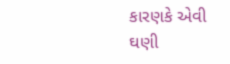કારણકે એવી ઘણી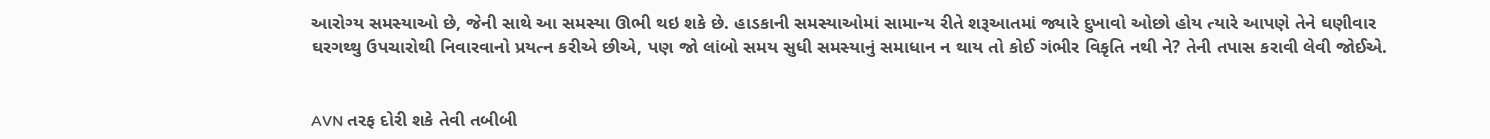આરોગ્ય સમસ્યાઓ છે, જેની સાથે આ સમસ્યા ઊભી થઇ શકે છે. હાડકાની સમસ્યાઓમાં સામાન્ય રીતે શરૂઆતમાં જ્યારે દુખાવો ઓછો હોય ત્યારે આપણે તેને ઘણીવાર ઘરગથ્થુ ઉપચારોથી નિવારવાનો પ્રયત્ન કરીએ છીએ, પણ જો લાંબો સમય સુધી સમસ્યાનું સમાધાન ન થાય તો કોઈ ગંભીર વિકૃતિ નથી ને? તેની તપાસ કરાવી લેવી જોઈએ.


AVN તરફ દોરી શકે તેવી તબીબી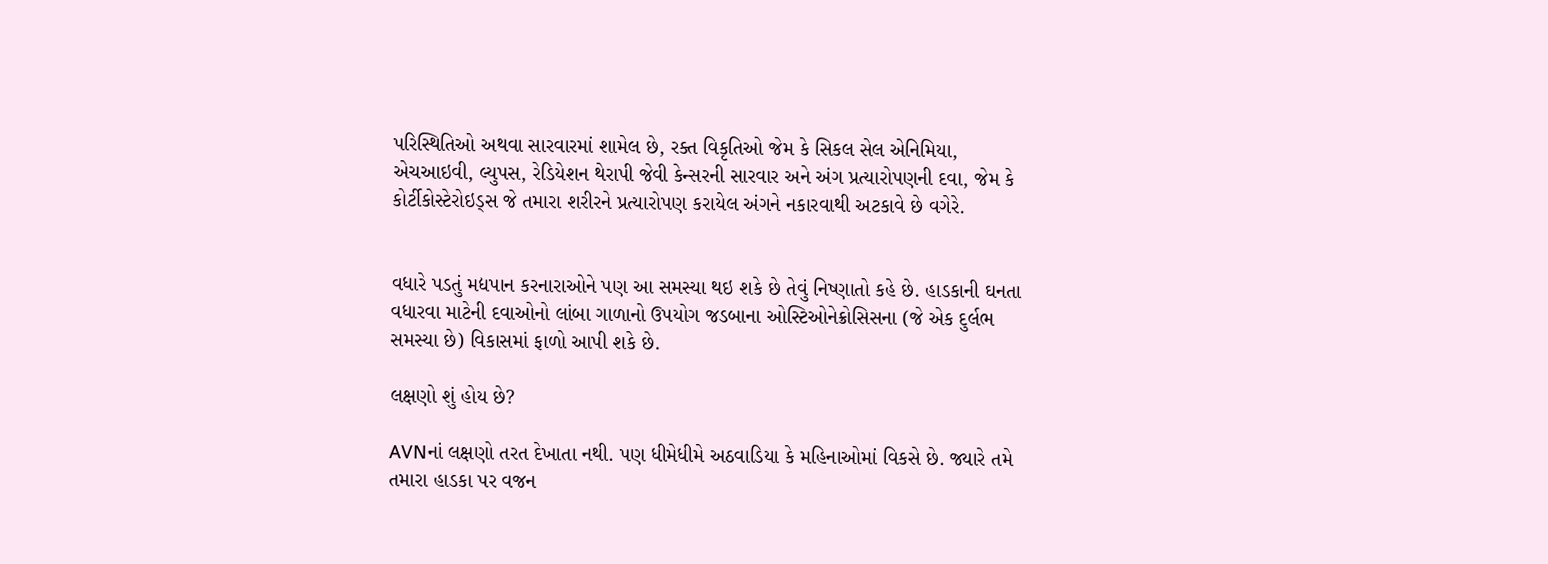પરિસ્થિતિઓ અથવા સારવારમાં શામેલ છે, રક્ત વિકૃતિઓ જેમ કે સિકલ સેલ એનિમિયા, એચઆઇવી, લ્યુપસ, રેડિયેશન થેરાપી જેવી કેન્સરની સારવાર અને અંગ પ્રત્યારોપણની દવા, જેમ કે કોર્ટીકોસ્ટેરોઇડ્સ જે તમારા શરીરને પ્રત્યારોપણ કરાયેલ અંગને નકારવાથી અટકાવે છે વગેરે.


વધારે પડતું મદ્યપાન કરનારાઓને પણ આ સમસ્યા થઇ શકે છે તેવું નિષ્ણાતો કહે છે. હાડકાની ઘનતા વધારવા માટેની દવાઓનો લાંબા ગાળાનો ઉપયોગ જડબાના ઓસ્ટિઓનેક્રોસિસના (જે એક દુર્લભ સમસ્યા છે) વિકાસમાં ફાળો આપી શકે છે.

લક્ષણો શું હોય છે?

AVNનાં લક્ષણો તરત દેખાતા નથી. પણ ધીમેધીમે અઠવાડિયા કે મહિનાઓમાં વિકસે છે. જ્યારે તમે તમારા હાડકા પર વજન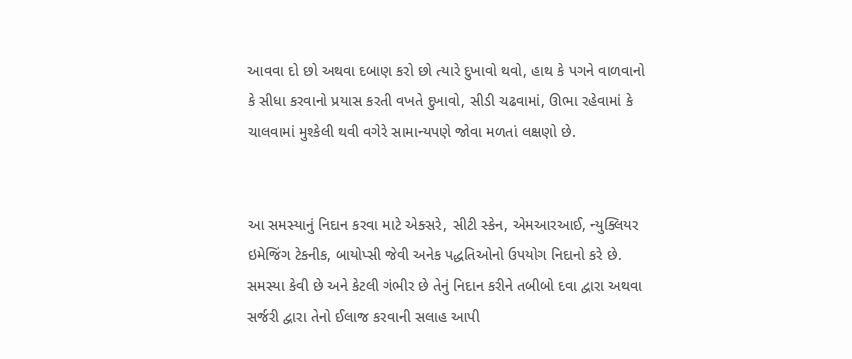આવવા દો છો અથવા દબાણ કરો છો ત્યારે દુખાવો થવો, હાથ કે પગને વાળવાનો કે સીધા કરવાનો પ્રયાસ કરતી વખતે દુખાવો, સીડી ચઢવામાં, ઊભા રહેવામાં કે ચાલવામાં મુશ્કેલી થવી વગેરે સામાન્યપણે જોવા મળતાં લક્ષણો છે.


આ સમસ્યાનું નિદાન કરવા માટે એક્સરે, સીટી સ્કેન, એમઆરઆઈ, ન્યુક્લિયર ઇમેજિંગ ટેકનીક, બાયોપ્સી જેવી અનેક પદ્ધતિઓનો ઉપયોગ નિદાનો કરે છે. સમસ્યા કેવી છે અને કેટલી ગંભીર છે તેનું નિદાન કરીને તબીબો દવા દ્વારા અથવા સર્જરી દ્વારા તેનો ઈલાજ કરવાની સલાહ આપી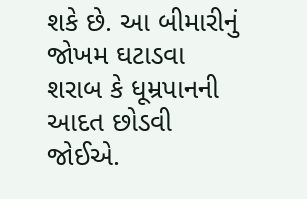શકે છે. આ બીમારીનું જોખમ ઘટાડવા શરાબ કે ધૂમ્રપાનની આદત છોડવી જોઈએ.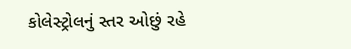કોલેસ્ટ્રોલનું સ્તર ઓછું રહે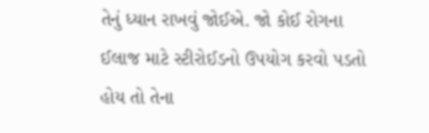તેનું ધ્યાન રાખવું જોઈએ. જો કોઈ રોગના ઈલાજ માટે સ્ટીરોઈડનો ઉપયોગ કરવો પડતો હોય તો તેના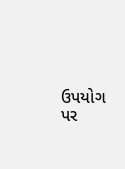ઉપયોગ પર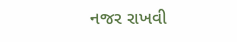નજર રાખવી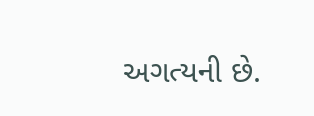અગત્યની છે.